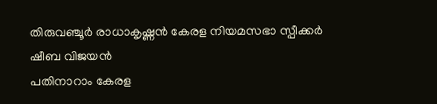തിരുവഞ്ചൂർ രാധാകൃഷ്ണൻ കേരള നിയമസഭാ സ്പീക്കർ
ഷീബ വിജയൻ
പതിനാറാം കേരള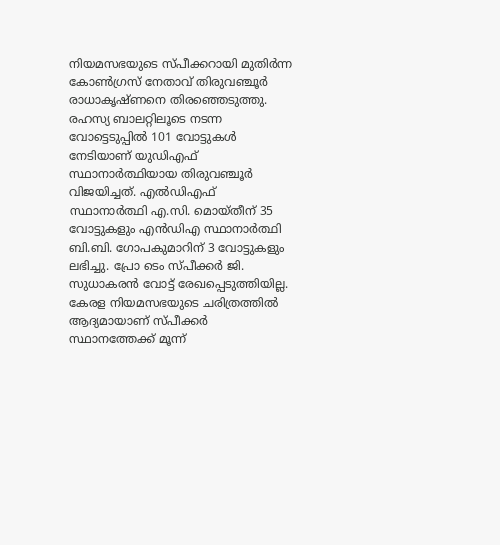നിയമസഭയുടെ സ്പീക്കറായി മുതിർന്ന കോൺഗ്രസ് നേതാവ് തിരുവഞ്ചൂർ രാധാകൃഷ്ണനെ തിരഞ്ഞെടുത്തു. രഹസ്യ ബാലറ്റിലൂടെ നടന്ന വോട്ടെടുപ്പിൽ 101 വോട്ടുകൾ നേടിയാണ് യുഡിഎഫ് സ്ഥാനാർത്ഥിയായ തിരുവഞ്ചൂർ വിജയിച്ചത്. എൽഡിഎഫ് സ്ഥാനാർത്ഥി എ.സി. മൊയ്തീന് 35 വോട്ടുകളും എൻഡിഎ സ്ഥാനാർത്ഥി ബി.ബി. ഗോപകുമാറിന് 3 വോട്ടുകളും ലഭിച്ചു. പ്രോ ടെം സ്പീക്കർ ജി. സുധാകരൻ വോട്ട് രേഖപ്പെടുത്തിയില്ല. കേരള നിയമസഭയുടെ ചരിത്രത്തിൽ ആദ്യമായാണ് സ്പീക്കർ സ്ഥാനത്തേക്ക് മൂന്ന്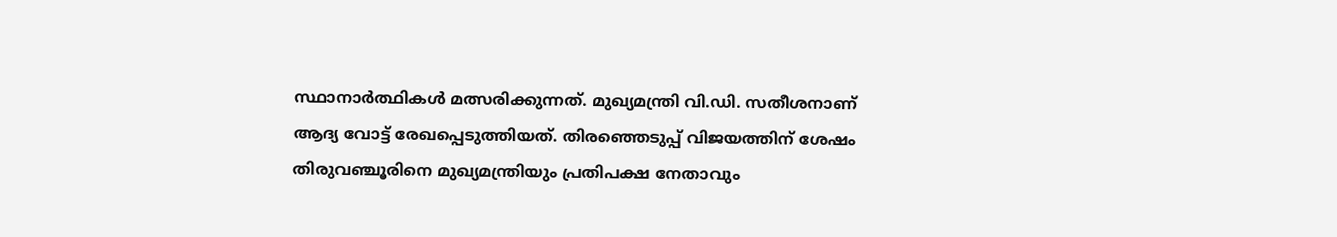സ്ഥാനാർത്ഥികൾ മത്സരിക്കുന്നത്. മുഖ്യമന്ത്രി വി.ഡി. സതീശനാണ് ആദ്യ വോട്ട് രേഖപ്പെടുത്തിയത്. തിരഞ്ഞെടുപ്പ് വിജയത്തിന് ശേഷം തിരുവഞ്ചൂരിനെ മുഖ്യമന്ത്രിയും പ്രതിപക്ഷ നേതാവും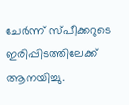ചേർന്ന് സ്പീക്കറുടെ ഇരിപ്പിടത്തിലേക്ക് ആനയിച്ചു.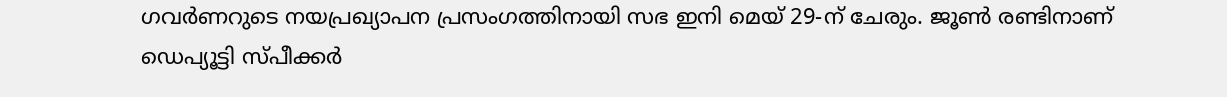ഗവർണറുടെ നയപ്രഖ്യാപന പ്രസംഗത്തിനായി സഭ ഇനി മെയ് 29-ന് ചേരും. ജൂൺ രണ്ടിനാണ് ഡെപ്യൂട്ടി സ്പീക്കർ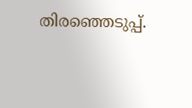തിരഞ്ഞെടുപ്പ്.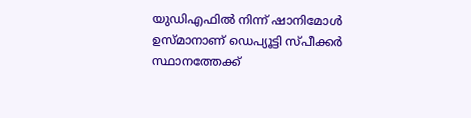യുഡിഎഫിൽ നിന്ന് ഷാനിമോൾ ഉസ്മാനാണ് ഡെപ്യൂട്ടി സ്പീക്കർ സ്ഥാനത്തേക്ക്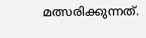മത്സരിക്കുന്നത്.